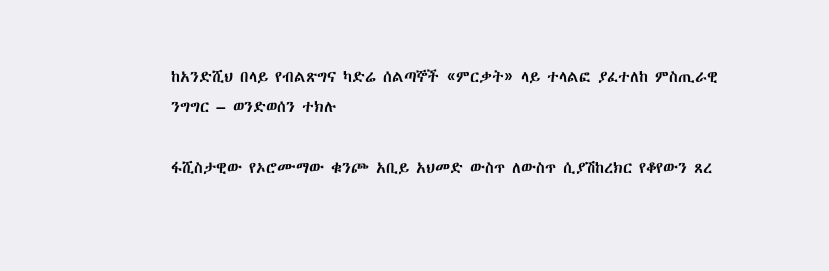ከአንድሺህ በላይ የብልጽግና ካድሬ ሰልጣኞች «ምርቃት» ላይ ተላልፎ ያፈተለከ ምስጢራዊ ንግግር – ወንድወሰን ተክሉ

ፋሺስታዊው የኦሮሙማው ቁንጮ አቢይ አህመድ ውስጥ ለውስጥ ሲያሽከረክር የቆየውን ጸረ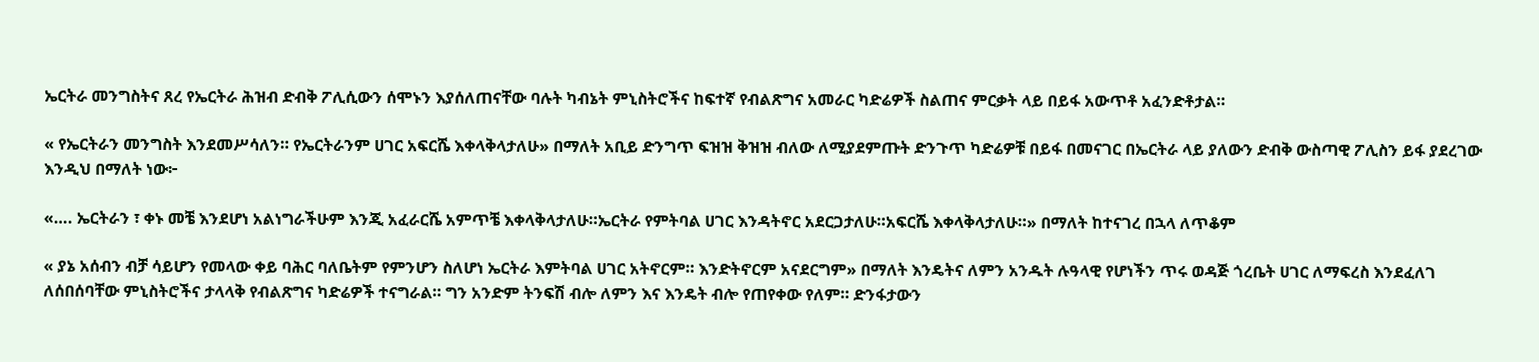ኤርትራ መንግስትና ጸረ የኤርትራ ሕዝብ ድብቅ ፖሊሲውን ሰሞኑን እያሰለጠናቸው ባሉት ካብኔት ምኒስትሮችና ከፍተኛ የብልጽግና አመራር ካድሬዎች ስልጠና ምርቃት ላይ በይፋ አውጥቶ አፈንድቶታል።

« የኤርትራን መንግስት እንደመሥሳለን። የኤርትራንም ሀገር አፍርሼ እቀላቅላታለሁ» በማለት አቢይ ድንግጥ ፍዝዝ ቅዝዝ ብለው ለሚያደምጡት ድንጉጥ ካድሬዎቹ በይፋ በመናገር በኤርትራ ላይ ያለውን ድብቅ ውስጣዊ ፖሊስን ይፋ ያደረገው እንዲህ በማለት ነው፦

«…. ኤርትራን ፣ ቀኑ መቼ እንደሆነ አልነግራችሁም እንጂ አፈራርሼ አምጥቼ እቀላቅላታለሁ።ኤርትራ የምትባል ሀገር እንዳትኖር አደርጋታለሁ።አፍርሼ እቀላቅላታለሁ።» በማለት ከተናገረ በኋላ ለጥቆም

« ያኔ አሰብን ብቻ ሳይሆን የመላው ቀይ ባሕር ባለቤትም የምንሆን ስለሆነ ኤርትራ እምትባል ሀገር አትኖርም። እንድትኖርም አናደርግም» በማለት እንዴትና ለምን አንዱት ሉዓላዊ የሆነችን ጥሩ ወዳጅ ጎረቤት ሀገር ለማፍረስ እንደፈለገ ለሰበሰባቸው ምኒስትሮችና ታላላቅ የብልጽግና ካድሬዎች ተናግራል። ግን አንድም ትንፍሽ ብሎ ለምን እና እንዴት ብሎ የጠየቀው የለም። ድንፋታውን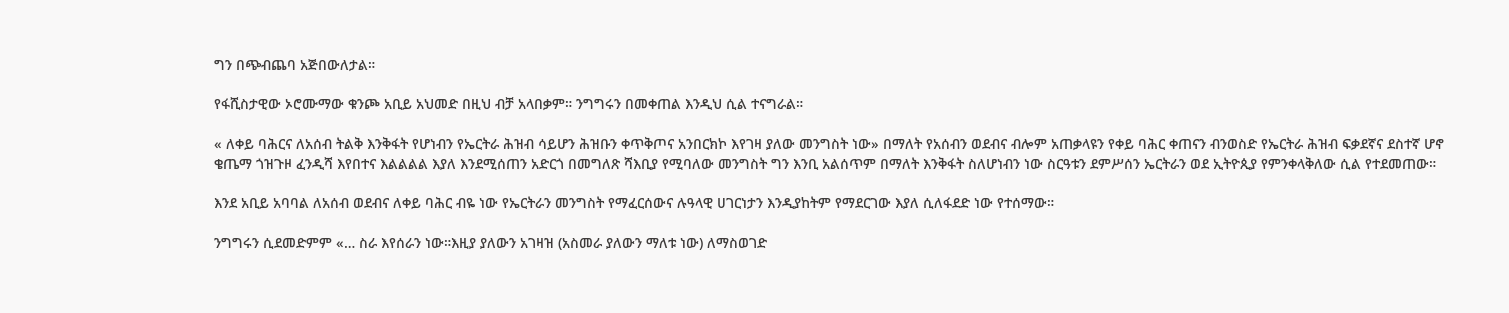ግን በጭብጨባ አጅበውለታል።

የፋሺስታዊው ኦሮሙማው ቁንጮ አቢይ አህመድ በዚህ ብቻ አላበቃም። ንግግሩን በመቀጠል እንዲህ ሲል ተናግራል።

« ለቀይ ባሕርና ለአሰብ ትልቅ እንቅፋት የሆነብን የኤርትራ ሕዝብ ሳይሆን ሕዝቡን ቀጥቅጦና አንበርክኮ እየገዛ ያለው መንግስት ነው» በማለት የአሰብን ወደብና ብሎም አጠቃላዩን የቀይ ባሕር ቀጠናን ብንወስድ የኤርትራ ሕዝብ ፍቃደኛና ደስተኛ ሆኖ ቄጤማ ጎዝጉዞ ፈንዲሻ እየበተና እልልልል እያለ እንደሚሰጠን አድርጎ በመግለጽ ሻእቢያ የሚባለው መንግስት ግን እንቢ አልሰጥም በማለት እንቅፋት ስለሆነብን ነው ስርዓቱን ደምሥሰን ኤርትራን ወደ ኢትዮጲያ የምንቀላቅለው ሲል የተደመጠው።

እንደ አቢይ አባባል ለአሰብ ወደብና ለቀይ ባሕር ብዬ ነው የኤርትራን መንግስት የማፈርሰውና ሉዓላዊ ሀገርነታን እንዲያከትም የማደርገው እያለ ሲለፋደድ ነው የተሰማው።

ንግግሩን ሲደመድምም «… ስራ እየሰራን ነው።እዚያ ያለውን አገዛዝ (አስመራ ያለውን ማለቱ ነው) ለማስወገድ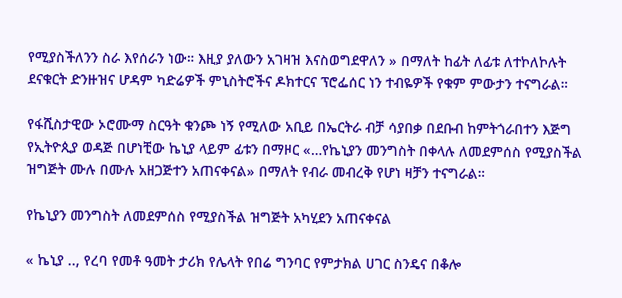የሚያስችለንን ስራ እየሰራን ነው። እዚያ ያለውን አገዛዝ እናስወግደዋለን » በማለት ከፊት ለፊቱ ለተኮለኮሉት ደናቁርት ድንዙዝና ሆዳም ካድሬዎች ምኒስትሮችና ዶክተርና ፕሮፌሰር ነን ተብዬዎች የቁም ምውታን ተናግራል።

የፋሺስታዊው ኦሮሙማ ስርዓት ቁንጮ ነኝ የሚለው አቢይ በኤርትራ ብቻ ሳያበቃ በደቡብ ከምትጎራበተን እጅግ የኢትዮጲያ ወዳጅ በሆነቺው ኬኒያ ላይም ፊቱን በማዞር «…የኬኒያን መንግስት በቀላሉ ለመደምሰስ የሚያስችል ዝግጅት ሙሉ በሙሉ አዘጋጅተን አጠናቀናል» በማለት የብራ መብረቅ የሆነ ዛቻን ተናግራል።

የኬኒያን መንግስት ለመደምሰስ የሚያስችል ዝግጅት አካሂደን አጠናቀናል

« ኬኒያ .., የረባ የመቶ ዓመት ታሪክ የሌላት የበሬ ግንባር የምታክል ሀገር ስንዴና በቆሎ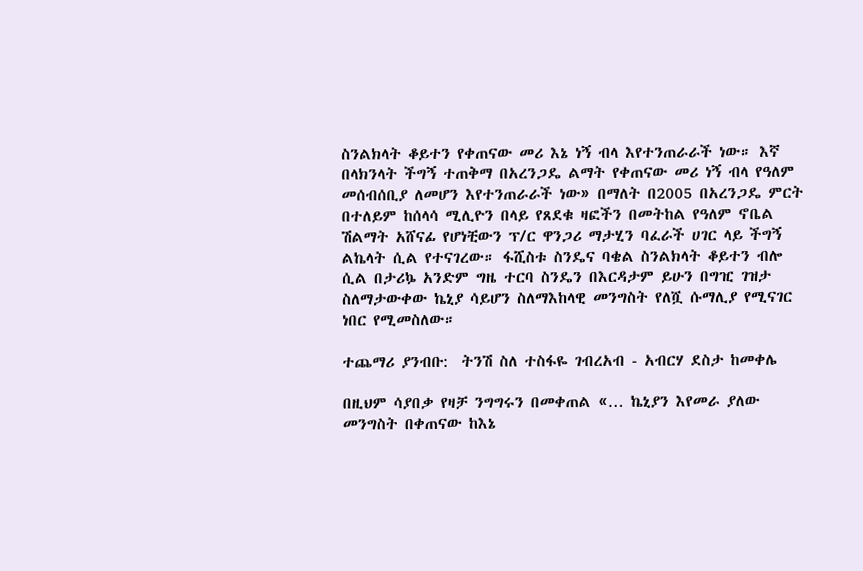ስንልክላት ቆይተን የቀጠናው መሪ እኔ ነኝ ብላ እየተንጠራራች ነው። እኛ በላክንላት ችግኝ ተጠቅማ በአረንጋዴ ልማት የቀጠናው መሪ ነኝ ብላ የዓለም መሰብሰቢያ ለመሆን እየተንጠራራች ነው» በማለት በ2005 በአረንጋዴ ምርት በተለይም ከሰላሳ ሚሊዮን በላይ የጸደቁ ዛፎችን በመትከል የዓለም ኖቤል ሽልማት አሸናፊ የሆነቺውን ፕ/ር ዋንጋሪ ማታሂን ባፈራች ሀገር ላይ ችግኝ ልኬላት ሲል የተናገረው። ፋሺስቱ ስንዴና ባቄል ስንልክላት ቆይተን ብሎ ሲል በታሪኴ አንድም ግዜ ተርባ ስንዴን በእርዳታም ይሁን በግዢ ገዝታ ስለማታውቀው ኬኒያ ሳይሆን ስለማእከላዊ መንግስት የለሿ ሱማሊያ የሚናገር ነበር የሚመስለው።

ተጨማሪ ያንብቡ:  ትንሽ ስለ ተስፋዬ ገብረአብ - አብርሃ ደስታ ከመቀሌ

በዚህም ሳያበቃ የዛቻ ንግግሩን በመቀጠል «… ኬኒያን እየመራ ያለው መንግስት በቀጠናው ከእኔ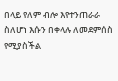በላይ የለም ብሎ እየተንጠራራ ስለሆነ እሱን በቀላሉ ለመደምሰስ የሚያስችል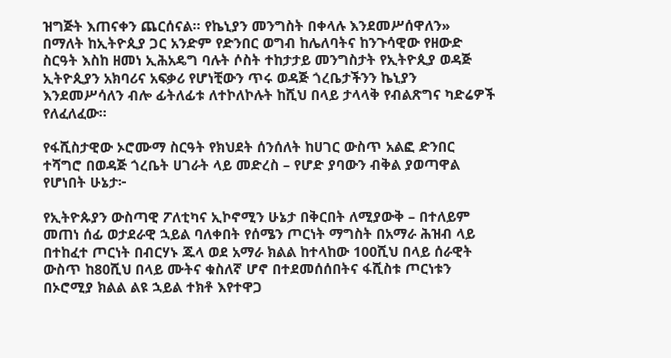ዝግጅት እጠናቀን ጨርሰናል። የኬኒያን መንግስት በቀላሉ እንደመሥሰዋለን» በማለት ከኢትዮጲያ ጋር አንድም የድንበር ወግብ ከሌለባትና ከንጉሳዊው የዘውድ ስርዓት እስከ ዘመነ ኢሕአዴግ ባሉት ሶስት ተከታታይ መንግስታት የኢትዮጲያ ወዳጅ ኢትዮጲያን አክባሪና አፍቃሪ የሆነቺውን ጥሩ ወዳጅ ጎረቤታችንን ኬኒያን እንደመሥሳለን ብሎ ፊትለፊቱ ለተኮለኮሉት ከሺህ በላይ ታላላቅ የብልጽግና ካድሬዎች የለፈለፈው።

የፋሺስታዊው ኦሮሙማ ስርዓት የክህደት ሰንሰለት ከሀገር ውስጥ አልፎ ድንበር ተሻግሮ በወዳጅ ጎረቤት ሀገራት ላይ መድረስ – የሆድ ያባውን ብቅል ያወጣዋል የሆነበት ሁኔታ፦

የኢትዮጱያን ውስጣዊ ፖለቲካና ኢኮኖሚን ሁኔታ በቅርበት ለሚያውቅ – በተለይም መጠነ ሰፊ ወታደራዊ ኋይል ባለቀበት የሰሜን ጦርነት ማግስት በአማራ ሕዝብ ላይ በተከፈተ ጦርነት በብርሃኑ ጁላ ወደ አማራ ክልል ከተላከው 100ሺህ በላይ ሰራዊት ውስጥ ከ80ሺህ በላይ ሙትና ቁስለኛ ሆኖ በተደመሰሰበትና ፋሺስቱ ጦርነቱን በኦሮሚያ ክልል ልዩ ኋይል ተክቶ እየተዋጋ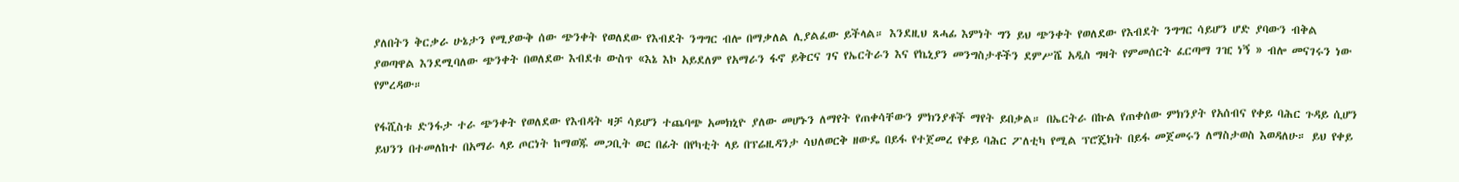ያለበትን ቅርቃራ ሁኔታን የሚያውቅ ሰው ጭንቀት የወለደው የእብደት ንግግር ብሎ በማቃለል ሊያልፈው ይችላል። እንደዚህ ጸሓፊ እምነት ግን ይህ ጭንቀት የወለደው የእብደት ንግግር ሳይሆን ሆድ ያባውን ብቅል ያወጣዋል እንደሚባለው ጭንቀት በወለደው እብደቱ ውስጥ «እኔ እኮ አይደለም የአማራን ፋኖ ይቅርና ገና የኤርትራን እና የኬኒያን መንግስታቶችን ደምሥሼ አዲስ ግዛት የምመሰርት ፈርጣማ ገዢ ነኝ » ብሎ መናገሩን ነው የምረዳው።

የፋሺስቱ ድንፋታ ተራ ጭንቀት የወለደው የእብዳት ዛቻ ሳይሆን ተጨባጭ አመክኒዮ ያለው መሆኑን ለማየት የጠቀሳቸውን ምክንያቶች ማየት ይበቃል። በኤርትራ በኩል የጠቀሰው ምክንያት የአሰብና የቀይ ባሕር ጉዳይ ሲሆን ይህንን በተመለከተ በአማራ ላይ ጦርነት ከማወጁ መጋቢት ወር በፊት በየካቲት ላይ በፕሬዚዳንታ ሳህለወርቅ ዘውዴ በይፋ የተጀመረ የቀይ ባሕር ፖለቲካ የሚል ፕሮጄክት በይፋ መጀመሩን ለማስታወስ እወዳለሁ። ይህ የቀይ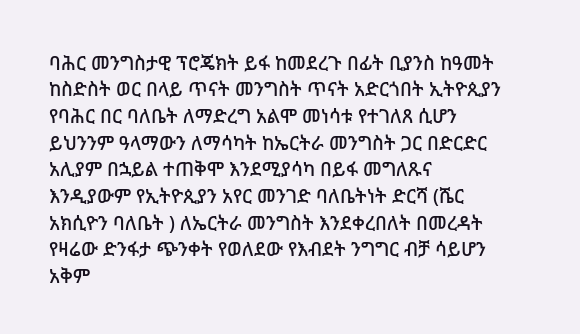ባሕር መንግስታዊ ፕሮጄክት ይፋ ከመደረጉ በፊት ቢያንስ ከዓመት ከስድስት ወር በላይ ጥናት መንግስት ጥናት አድርጎበት ኢትዮጲያን የባሕር በር ባለቤት ለማድረግ አልሞ መነሳቱ የተገለጸ ሲሆን ይህንንም ዓላማውን ለማሳካት ከኤርትራ መንግስት ጋር በድርድር አሊያም በኋይል ተጠቅሞ እንደሚያሳካ በይፋ መግለጹና እንዲያውም የኢትዮጲያን አየር መንገድ ባለቤትነት ድርሻ (ሼር አክሲዮን ባለቤት ) ለኤርትራ መንግስት እንደቀረበለት በመረዳት የዛሬው ድንፋታ ጭንቀት የወለደው የእብደት ንግግር ብቻ ሳይሆን አቅም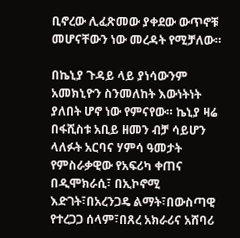ቢኖረው ሊፈጽመው ያቀደው ውጥኖቹ መሆናቸውን ነው መረዳት የሚቻለው።

በኬኒያ ጉዳይ ላይ ያነሳውንም አመክኒዮን ስንመለከት እውነትነት ያለበት ሆኖ ነው የምናየው። ኬኒያ ዛሬ በፋሺስቱ አቢይ ዘመን ብቻ ሳይሆን ላለፉት አርባና ሃምሳ ዓመታት የምስራቃዊው የአፍሪካ ቀጠና በዲሞክራሲ፣ በኢኮኖሚ እድገት፣በአረንጋዴ ልማት፣በውስጣዊ የተረጋጋ ሰላም፣በጸረ አክራሪና አሸባሪ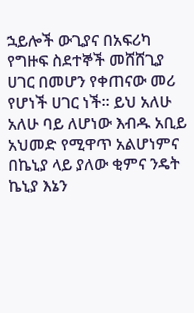ኋይሎች ውጊያና በአፍሪካ የግዙፍ ስደተኞች መሸሸጊያ ሀገር በመሆን የቀጠናው መሪ የሆነች ሀገር ነች። ይህ አለሁ አለሁ ባይ ለሆነው እብዱ አቢይ አህመድ የሚዋጥ አልሆነምና በኬኒያ ላይ ያለው ቂምና ንዴት ኬኒያ እኔን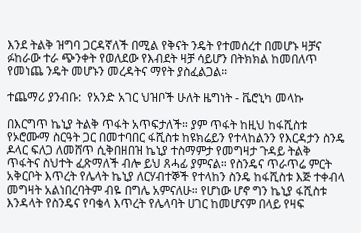እንደ ትልቅ ዝግባ ጋርዳኛለች በሚል የቅናት ንዴት የተመሰረተ በመሆኑ ዛቻና ፉከራው ተራ ጭንቀት የወለደው የእብደት ዛቻ ሳይሆን በትክክል ከመበለጥ የመነጨ ንዴት መሆኑን መረዳትና ማየት ያስፈልጋል።

ተጨማሪ ያንብቡ:  የአንድ አገር ህዝቦች ሁለት ዜግነት - ቬሮኒካ መላኩ

በእርግጥ ኬኒያ ትልቅ ጥፋት አጥፍታለች። ያም ጥፋት ከዚህ ከፋሺስቱ የኦሮሙማ ስርዓት ጋር በመተባበር ፋሺስቱ ከዩክሬይን የተላከልንን የእርዳታን ስንዴ ዶላር ፍለጋ ለመሸጥ ሲቅበዘበዝ ኬኒያ ተስማምታ የመግዛታ ጉዳይ ትልቅ ጥፋትና ስህተት ፈጽማለች ብሎ ይህ ጸሓፊ ያምናል። የስንዴና ጥራጥሬ ምርት አቅርቦት እጥረት የሌላት ኬኒያ ለርሃብተኞች የተላከን ስንዴ ከፋሺስቱ እጅ ተቀብላ መግዛት አልነበረባትም ብዬ በግሌ አምናለሁ። የሆነው ሆኖ ግን ኬኒያ ፋሺስቱ እንዳላት የስንዴና የባቄላ እጥረት የሌላባት ሀገር ከመሆናም በላይ የዛፍ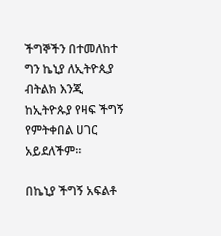ችግኞችን በተመለከተ ግን ኬኒያ ለኢትዮጲያ ብትልክ እንጂ ከኢትዮጱያ የዛፍ ችግኝ የምትቀበል ሀገር አይደለችም።

በኬኒያ ችግኝ አፍልቶ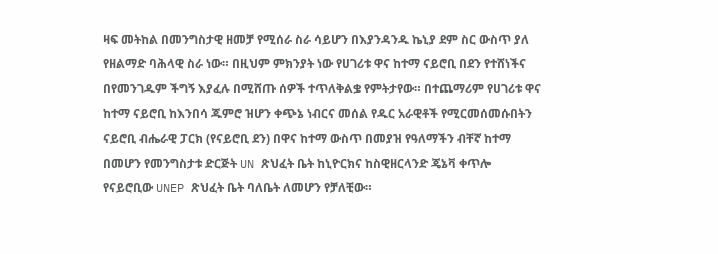ዛፍ መትከል በመንግስታዊ ዘመቻ የሚሰራ ስራ ሳይሆን በእያንዳንዱ ኬኒያ ደም ስር ውስጥ ያለ የዘልማድ ባሕላዊ ስራ ነው። በዚህም ምክንያት ነው የሀገሪቱ ዋና ከተማ ናይሮቢ በደን የተሸነችና በየመንገዱም ችግኝ እያፈሉ በሚሸጡ ሰዎች ተጥለቅልቌ የምትታየው። በተጨማሪም የሀገሪቱ ዋና ከተማ ናይሮቢ ከእንበሳ ጁምሮ ዝሆን ቀጭኔ ነብርና መሰል የዱር አራዊቶች የሚርመሰመሱበትን ናይሮቢ ብሔራዊ ፓርክ (የናይሮቢ ደን) በዋና ከተማ ውስጥ በመያዝ የዓለማችን ብቸኛ ከተማ በመሆን የመንግስታቱ ድርጅት UN ጽህፈት ቤት ከኒዮርክና ከስዊዘርላንድ ጄኔቫ ቀጥሎ የናይሮቢው UNEP ጽህፈት ቤት ባለቤት ለመሆን የቻለቺው።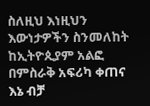ስለዚህ እነዚህን እውነታዎችን ስንመለከት ከኢትዮጲያም አልፎ በምስራቅ አፍሪካ ቀጠና እኔ ብቻ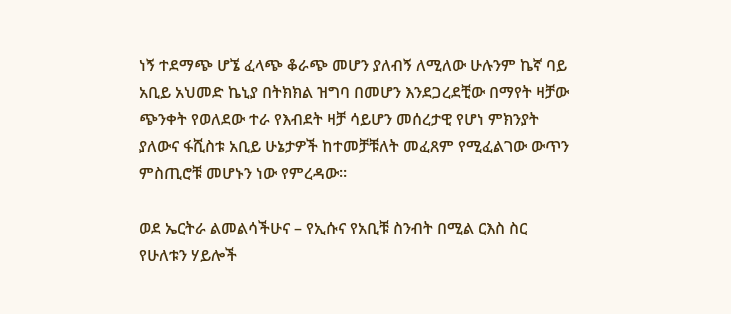ነኝ ተደማጭ ሆኜ ፈላጭ ቆራጭ መሆን ያለብኝ ለሚለው ሁሉንም ኬኛ ባይ አቢይ አህመድ ኬኒያ በትክክል ዝግባ በመሆን እንደጋረደቺው በማየት ዛቻው ጭንቀት የወለደው ተራ የእብደት ዛቻ ሳይሆን መሰረታዊ የሆነ ምክንያት ያለውና ፋሺስቱ አቢይ ሁኔታዎች ከተመቻቹለት መፈጸም የሚፈልገው ውጥን ምስጢሮቹ መሆኑን ነው የምረዳው።

ወደ ኤርትራ ልመልሳችሁና – የኢሱና የአቢቹ ስንብት በሚል ርእስ ስር የሁለቱን ሃይሎች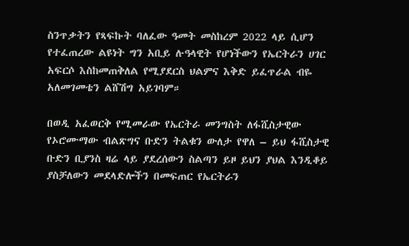ስንጥቃትን የጻፍኩት ባለፈው ዓመት መስከረም 2022 ላይ ሲሆን የተፈጠረው ልዩነት ግን አቢይ ሉዓላዊት የሆነችውን የኤርትራን ሀገር አፍርሶ እስከመጠቅለል የሚያደርስ ህልምና እቅድ ይፈጥራል ብዬ አለመገመቴን ልሸሽግ አይገባም።

በወዲ አፈወርቅ የሚመራው የኤርትራ መንግስት ለፋሺስታዊው የኦሮሙማው ብልጽግና ቡድን ትልቁን ውለታ የዋለ – ይህ ፋሺስታዊ ቡድን ቢያንስ ዛሬ ላይ ያደረሰውን ስልጣን ይዞ ይህን ያህል እንዲቆይ ያስቻለውን መደላድሎችን በመፍጠር የኤርትራን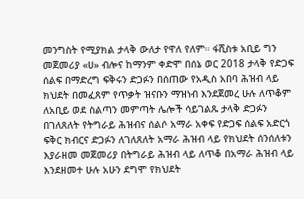መንግስት የሚያክል ታላቅ ውለታ የዋለ የለም። ፋሺስቱ አቢይ ግን መጀመሪያ «ሀ» ብሎና ከማንም ቀድሞ በሰኔ ወር 2018 ታላቅ የድጋፍ ሰልፍ በማድረግ ፍቅሩን ድጋፉን በሰጠው የአዲስ አበባ ሕዝብ ላይ ክህደት በመፈጸም የጥቃት ዝናቡን ማዝነብ እንደጀመረ ሁሉ ለጥቆም ለአቢይ ወደ ስልጣን መምጣት ሌሎች ሳይገልጹ ታላቅ ድጋፉን በገለጸለት የትግራይ ሕዝብና ሰልሶ አማራ አቀፍ የድጋፍ ሰልፍ አድርጎ ፍቅር ክብርና ድጋፉን ለገለጸለት አማራ ሕዝብ ላይ የክህደት ሰንሰለቱን እያራዘመ መጀመሪያ በትግራይ ሕዝብ ላይ ለጥቆ በአማራ ሕዝብ ላይ እንደዘመተ ሁሉ አሁን ደግሞ የክህደት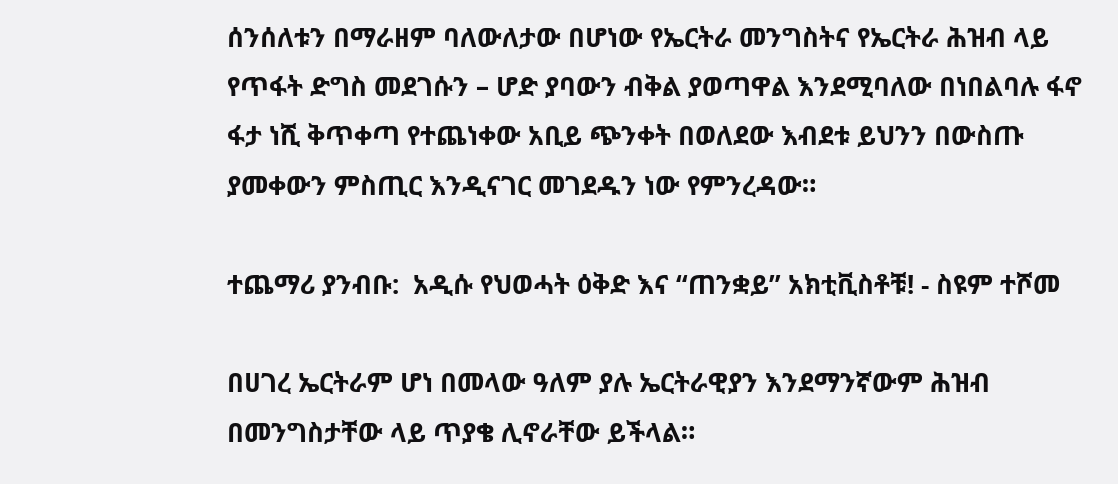ሰንሰለቱን በማራዘም ባለውለታው በሆነው የኤርትራ መንግስትና የኤርትራ ሕዝብ ላይ የጥፋት ድግስ መደገሱን – ሆድ ያባውን ብቅል ያወጣዋል እንደሚባለው በነበልባሉ ፋኖ ፋታ ነሺ ቅጥቀጣ የተጨነቀው አቢይ ጭንቀት በወለደው እብደቱ ይህንን በውስጡ ያመቀውን ምስጢር እንዲናገር መገደዱን ነው የምንረዳው።

ተጨማሪ ያንብቡ:  አዲሱ የህወሓት ዕቅድ እና “ጠንቋይ” አክቲቪስቶቹ! - ስዩም ተሾመ

በሀገረ ኤርትራም ሆነ በመላው ዓለም ያሉ ኤርትራዊያን እንደማንኛውም ሕዝብ በመንግስታቸው ላይ ጥያቄ ሊኖራቸው ይችላል።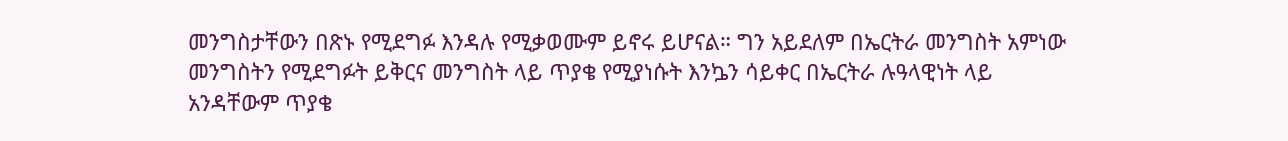መንግስታቸውን በጽኑ የሚደግፉ እንዳሉ የሚቃወሙም ይኖሩ ይሆናል። ግን አይደለም በኤርትራ መንግስት አምነው መንግስትን የሚደግፉት ይቅርና መንግስት ላይ ጥያቄ የሚያነሱት እንኴን ሳይቀር በኤርትራ ሉዓላዊነት ላይ አንዳቸውም ጥያቄ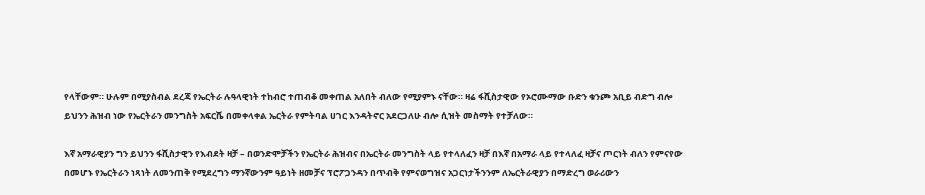የላቸውም። ሁሉም በሚያስብል ደረጃ የኤርትራ ሉዓላዊነት ተከብሮ ተጠብቆ መቀጠል አለበት ብለው የሚያምኑ ናቸው። ዛሬ ፋሺስታዊው የኦሮሙማው ቡድን ቁንጮ አቢይ ብድግ ብሎ ይህንን ሕዝብ ነው የኤርትራን መንግስት አፍርሼ በመቀላቀል ኤርትራ የምትባል ሀገር እንዳትኖር አደርጋለሁ ብሎ ሲዝት መስማት የተቻለው።

እኛ አማራዊያን ግን ይህንን ፋሺስታዊን የእብደት ዛቻ – በወንድሞቻችን የኤርትራ ሕዝብና በኤርትራ መንግስት ላይ የተላለፈን ዛቻ በእኛ በአማራ ላይ የተላለፈ ዛቻና ጦርነት ብለን የምናየው በመሆኑ የኤርትራን ነጻነት ለመንጠቅ የሚደረግን ማንኛውንም ዓይነት ዘመቻና ፕሮፖጋንዳን በጥብቅ የምናወግዝና አጋርነታችንንም ለኤርትራዊያን በማድረግ ወራሪውን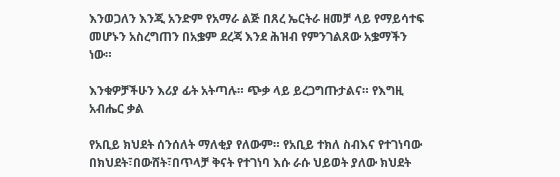እንወጋለን እንጂ አንድም የአማራ ልጅ በጸረ ኤርትራ ዘመቻ ላይ የማይሳተፍ መሆኑን አስረግጠን በአቌም ደረጃ እንደ ሕዝብ የምንገልጸው አቌማችን ነው።

እንቁዎቻችሁን እሪያ ፊት አትጣሉ። ጭቃ ላይ ይረጋግጡታልና። የእግዚ አብሔር ቃል

የአቢይ ክህደት ሰንሰለት ማለቂያ የለውም። የአቢይ ተክለ ስብእና የተገነባው በክህደት፣በውሸት፣በጥላቻ ቅናት የተገነባ እሱ ራሱ ህይወት ያለው ክህደት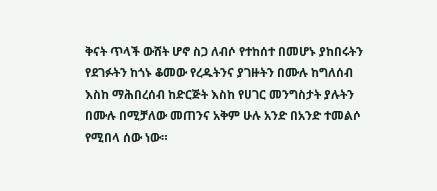ቅናት ጥላች ውሸት ሆኖ ስጋ ለብሶ የተከሰተ በመሆኑ ያከበሩትን የደገፉትን ከጎኑ ቆመው የረዱትንና ያገዙትን በሙሉ ከግለሰብ እስከ ማሕበረሰብ ከድርጅት እስከ የሀገር መንግስታት ያሉትን በሙሉ በሚቻለው መጠንና አቅም ሁሉ አንድ በአንድ ተመልሶ የሚበላ ሰው ነው።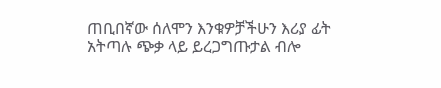ጠቢበኛው ሰለሞን እንቁዎቻችሁን እሪያ ፊት አትጣሉ ጭቃ ላይ ይረጋግጡታል ብሎ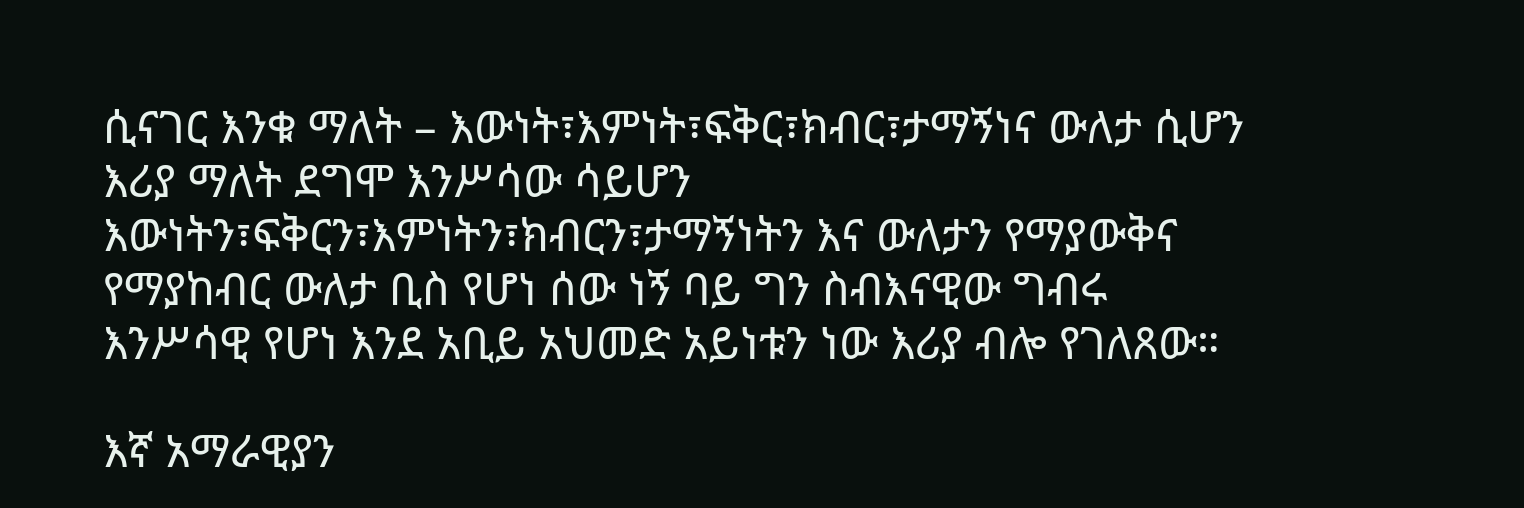ሲናገር እንቁ ማለት – እውነት፣እምነት፣ፍቅር፣ክብር፣ታማኝነና ውለታ ሲሆን እሪያ ማለት ደግሞ እንሥሳው ሳይሆን እውነትን፣ፍቅርን፣እምነትን፣ክብርን፣ታማኝነትን እና ውለታን የማያውቅና የማያከብር ውለታ ቢስ የሆነ ሰው ነኝ ባይ ግን ስብእናዊው ግብሩ እንሥሳዊ የሆነ እንደ አቢይ አህመድ አይነቱን ነው እሪያ ብሎ የገለጸው።

እኛ አማራዊያን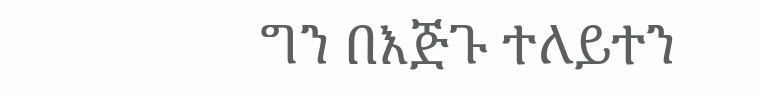ግን በእጅጉ ተለይተን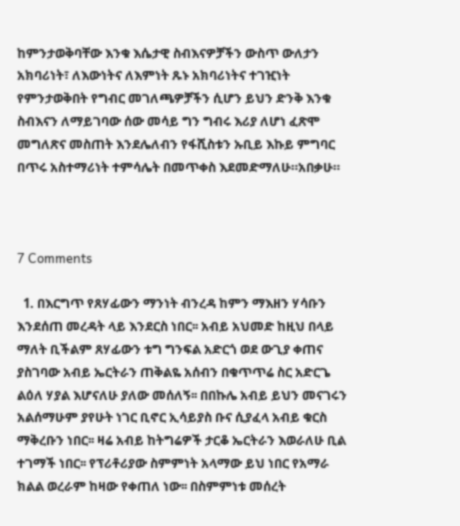ከምንታወቅባቸው እንቁ እሴታዊ ስብእናዎቻችን ውስጥ ውለታን አክባሪነት፣ ለእውነትና ለእምነት ጹኑ አክባሪነትና ተገዢነት የምንታወቅበት የግብር መገለጫዎቻችን ሲሆን ይህን ድንቅ እንቁ ስብእናን ለማይገባው ሰው መሳይ ግን ግብሩ እሪያ ለሆነ ፈጽሞ መግለጽና መስጠት እንደሌለብን የፋሺስቱን ኡቢይ እኩይ ምግባር በጥሩ አስተማሪነት ተምሳሌት በመጥቀስ እደመድማለሁ።አበቃሁ።



7 Comments

  1. በእርግጥ የጸሃፊውን ማንነት ብንረዳ ከምን ማእዘን ሃሳቡን እንደሰጠ መረዳት ላይ እንደርስ ነበር፡፡ አብይ አህመድ ከዚህ በላይ ማለት ቢችልም ጸሃፊውን ቱግ ግንፍል አድርጎ ወደ ውጊያ ቀጠና ያስገባው አብይ ኤርትራን ጠቅልዬ አሰብን በቁጥጥሬ ስር አድርጌ ልዕለ ሃያል እሆናለሁ ያለው መሰለኝ፡፡ በበኩሌ አብይ ይህን መናገሩን አልሰማሁም ያየሁት ነገር ቢኖር ኢሳይያስ ቡና ሲያፈላ አብይ ቁርስ ማቅረቡን ነበር፡፡ ዛሬ አብይ ከትግሬዎች ታርቆ ኤርትራን እወራለሁ ቢል ተገማች ነበር፡፡ የፕሪቶሪያው ስምምነት አላማው ይህ ነበር የአማራ ክልል ወረራም ከዛው የቀጠለ ነው፡፡ በስምምነቱ መሰረት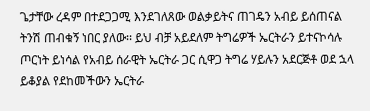ጌታቸው ረዳም በተደጋጋሚ እንደገለጸው ወልቃይትና ጠገዴን አብይ ይሰጠናል ትንሽ ጠብቁኝ ነበር ያለው፡፡ ይህ ብቻ አይደለም ትግሬዎች ኤርትራን ይተናኮሳሉ ጦርነት ይነሳል የአብይ ሰራዊት ኤርትራ ጋር ሲዋጋ ትግሬ ሃይሉን አደርጅቶ ወደ ኋላ ይቆያል የደከመችውን ኤርትራ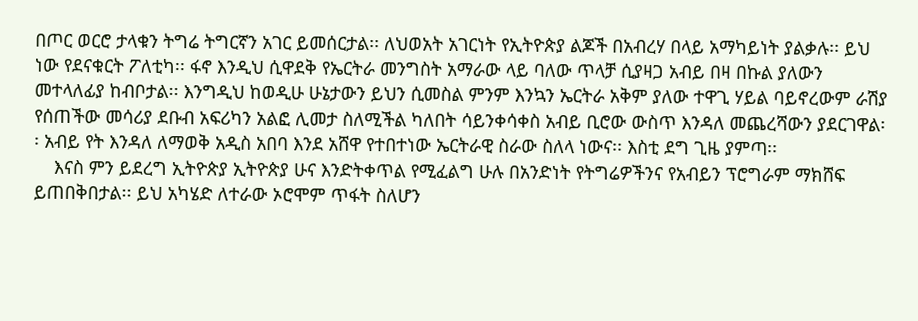በጦር ወርሮ ታላቁን ትግሬ ትግርኛን አገር ይመሰርታል፡፡ ለህወአት አገርነት የኢትዮጵያ ልጆች በአብረሃ በላይ አማካይነት ያልቃሉ፡፡ ይህ ነው የደናቁርት ፖለቲካ፡፡ ፋኖ እንዲህ ሲዋደቅ የኤርትራ መንግስት አማራው ላይ ባለው ጥላቻ ሲያዛጋ አብይ በዛ በኩል ያለውን መተላለፊያ ከብቦታል፡፡ እንግዲህ ከወዲሁ ሁኔታውን ይህን ሲመስል ምንም እንኳን ኤርትራ አቅም ያለው ተዋጊ ሃይል ባይኖረውም ራሽያ የሰጠችው መሳሪያ ደቡብ አፍሪካን አልፎ ሊመታ ስለሚችል ካለበት ሳይንቀሳቀስ አብይ ቢሮው ውስጥ እንዳለ መጨረሻውን ያደርገዋል፡፡ አብይ የት እንዳለ ለማወቅ አዲስ አበባ እንደ አሸዋ የተበተነው ኤርትራዊ ስራው ስለላ ነውና፡፡ እስቲ ደግ ጊዜ ያምጣ፡፡
    እናስ ምን ይደረግ ኢትዮጵያ ኢትዮጵያ ሁና እንድትቀጥል የሚፈልግ ሁሉ በአንድነት የትግሬዎችንና የአብይን ፕሮግራም ማክሸፍ ይጠበቅበታል፡፡ ይህ አካሄድ ለተራው ኦሮሞም ጥፋት ስለሆን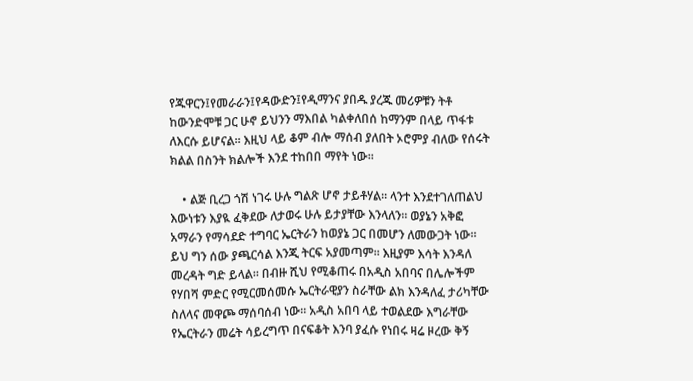የጁዋርን፤የመራራን፤የዳውድን፤የዲማንና ያበዱ ያረጁ መሪዎቹን ትቶ ከውንድሞቹ ጋር ሁኖ ይህንን ማእበል ካልቀለበሰ ከማንም በላይ ጥፋቱ ለእርሱ ይሆናል፡፡ እዚህ ላይ ቆም ብሎ ማሰብ ያለበት ኦሮምያ ብለው የሰሩት ክልል በስንት ክልሎች እንደ ተከበበ ማየት ነው፡፡

    • ልጅ ቢረጋ ጎሽ ነገሩ ሁሉ ግልጽ ሆኖ ታይቶሃል። ላንተ እንደተገለጠልህ እውነቱን እያዪ ፈቅደው ለታወሩ ሁሉ ይታያቸው እንላለን። ወያኔን አቅፎ አማራን የማሳደድ ተግባር ኤርትራን ከወያኔ ጋር በመሆን ለመውጋት ነው። ይህ ግን ሰው ያጫርሳል እንጂ ትርፍ አያመጣም። እዚያም እሳት እንዳለ መረዳት ግድ ይላል። በብዙ ሺህ የሚቆጠሩ በአዲስ አበባና በሌሎችም የሃበሻ ምድር የሚርመሰመሱ ኤርትራዊያን ስራቸው ልክ እንዳለፈ ታሪካቸው ስለላና መዋጮ ማሰባሰብ ነው። አዲስ አበባ ላይ ተወልደው እግራቸው የኤርትራን መሬት ሳይረግጥ በናፍቆት እንባ ያፈሱ የነበሩ ዛሬ ዞረው ቅኝ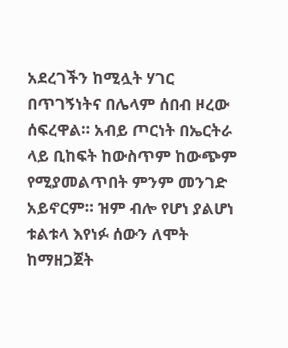አደረገችን ከሚሏት ሃገር በጥገኝነትና በሌላም ሰበብ ዞረው ሰፍረዋል። አብይ ጦርነት በኤርትራ ላይ ቢከፍት ከውስጥም ከውጭም የሚያመልጥበት ምንም መንገድ አይኖርም። ዝም ብሎ የሆነ ያልሆነ ቱልቱላ እየነፉ ሰውን ለሞት ከማዘጋጀት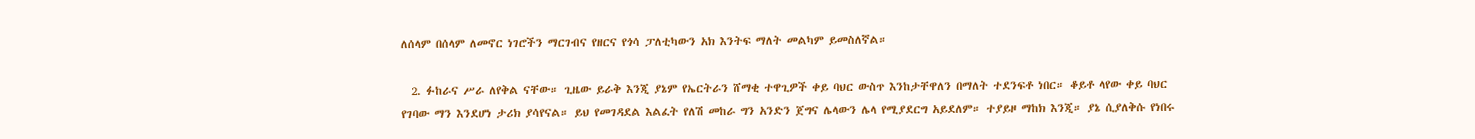ለሰላም በሰላም ለመኖር ነገሮችን ማርገብና የዘርና የጎሳ ፓለቲካውን አክ እንትፍ ማለት መልካም ይመስለኛል።

  2. ፉከራና ሥራ ለየቅል ናቸው። ጊዜው ይራቅ እንጂ ያኔም የኤርትራን ሸማቂ ተዋጊዎች ቀይ ባህር ውስጥ እንከታቸዋለን በማለት ተደንፍቶ ነበር። ቆይቶ ላየው ቀይ ባህር የገባው ማን እንደሆነ ታሪክ ያሳየናል። ይህ የመገዳደል እልፈት የለሽ መከራ ግን አንድን ጀግና ሌላውን ሌላ የሚያደርግ አይደለም። ተያይዞ ማከክ እንጂ። ያኔ ሲያለቅሱ የነበሩ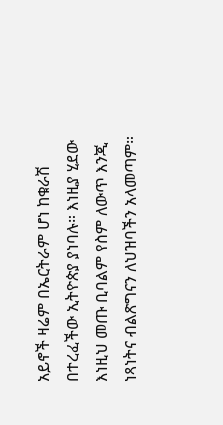አይኖች ዛሬም በኤርትራም ሆነ ከቁራሽ በተረፈችው ኢትዮጵያ ያነባሉ። እነዚያ ሂደው እነዚህ መጡ ቢባልም የስም ለውጥ እንጂ ነጻነትና ብልጽግናን ለህዝባችን አላመጣም።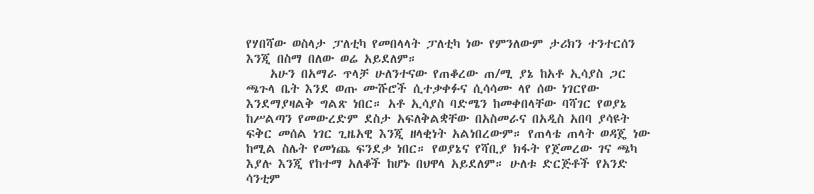የሃበሻው ወስላታ ፓለቲካ የመበላላት ፓለቲካ ነው የምንለውም ታሪክን ተንተርሰን እንጂ በስማ በለው ወሬ አይደለም።
    አሁን በአማራ ጥላቻ ሁለንተናው የጠቆረው ጠ/ሚ ያኔ ከአቶ ኢሳያስ ጋር ጫጉላ ቤት እንደ ወጡ ሙሹሮች ሲተቃቀፉና ሲሳሳሙ ላየ ሰው ነገርየው እንደማያዛልቅ ግልጽ ነበር። አቶ ኢሳያስ ባድሜን ከመቀበላቸው ባሻገር የወያኔ ከሥልጣን የመውረድም ደስታ አፍለቅልቋቸው በአስመራና በአዲስ አበባ ያሳዩት ፍቅር መሰል ነገር ጊዜአዊ እንጂ ዘላቂነት አልነበረውም። የጠላቴ ጠላት ወዳጄ ነው ከሚል ስሌት የመነጨ ፍንደቃ ነበር። የወያኔና የሻቢያ ክፋት የጀመረው ገና ጫካ እያሉ እንጂ የከተማ አለቆች ከሆኑ በህዋላ አይደለም። ሁለቱ ድርጅቶች የአንድ ሳንቲም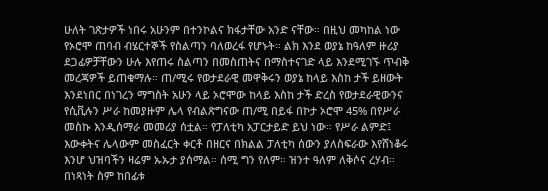ሁለት ገጽታዎች ነበሩ አሁንም በተንኮልና ክፋታቸው አንድ ናቸው። በዚህ መካከል ነው የኦሮሞ ጠባብ ብሄርተኞች የስልጣን ባለወረፋ የሆኑት። ልክ እንደ ወያኔ ከዓለም ዙሪያ ደጋፊዎቻቸውን ሁሉ እየጠሩ ስልጣን በመስጠትና በማስተናገድ ላይ እንደሚገኙ ጥብቅ መረጃዎች ይጠቁማሉ። ጠ/ሚሩ የወታደራዊ መዋቅሩን ወያኔ ከላይ እስከ ታች ይዘውት እንደነበር በነገረን ማግስት አሁን ላይ ኦሮሞው ከላይ እስከ ታች ድረስ የወታደራዊውንና የሲቪሉን ሥራ ከመያዙም ሌላ የብልጽግናው ጠ/ሚ በይፋ በኮታ ኦሮሞ 45% በየሥራ መስኩ እንዲሰማራ መመሪያ ሰቷል። የፓለቲካ አፓርታይድ ይህ ነው። የሥራ ልምድ፤ እውቀትና ሌላውም መስፈርት ቀርቶ በዘርና በክልል ፓለቲካ ሰውን ያለስፍራው እየሸነቆሩ እንሆ ህዝባችን ዛሬም ኡኡታ ያሰማል። ሰሚ ግን የለም። ዝንተ ዓለም ለቅሶና ረሃብ። በነጻነት ስም ከበፊቱ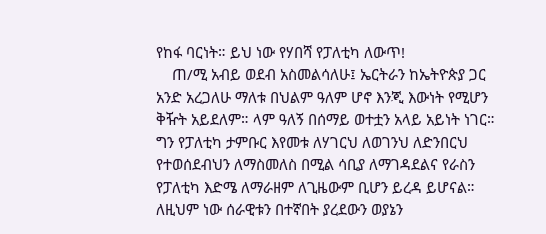የከፋ ባርነት። ይህ ነው የሃበሻ የፓለቲካ ለውጥ!
    ጠ/ሚ አብይ ወደብ አስመልሳለሁ፤ ኤርትራን ከኤትዮጵያ ጋር አንድ አረጋለሁ ማለቱ በህልም ዓለም ሆኖ እንጂ እውነት የሚሆን ቅዥት አይደለም። ላም ዓለኝ በሰማይ ወተቷን አላይ አይነት ነገር። ግን የፓለቲካ ታምቡር እየመቱ ለሃገርህ ለወገንህ ለድንበርህ የተወሰደብህን ለማስመለስ በሚል ሳቢያ ለማገዳደልና የራስን የፓለቲካ እድሜ ለማራዘም ለጊዜውም ቢሆን ይረዳ ይሆናል። ለዚህም ነው ሰራዊቱን በተኛበት ያረደውን ወያኔን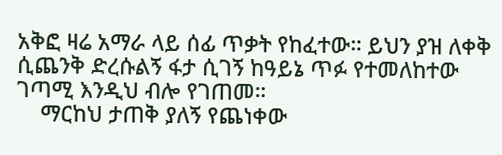አቅፎ ዛሬ አማራ ላይ ሰፊ ጥቃት የከፈተው። ይህን ያዝ ለቀቅ ሲጨንቅ ድረሱልኝ ፋታ ሲገኝ ከዓይኔ ጥፉ የተመለከተው ገጣሚ እንዲህ ብሎ የገጠመ።
    ማርከህ ታጠቅ ያለኝ የጨነቀው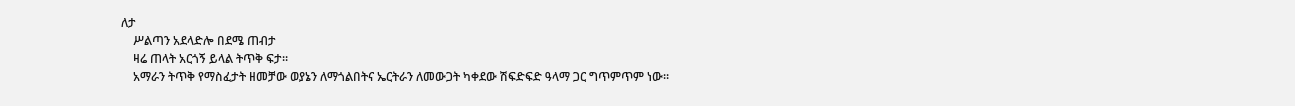ለታ
    ሥልጣን አደላድሎ በደሜ ጠብታ
    ዛሬ ጠላት አርጎኝ ይላል ትጥቅ ፍታ።
    አማራን ትጥቅ የማስፈታት ዘመቻው ወያኔን ለማጎልበትና ኤርትራን ለመውጋት ካቀደው ሽፍድፍድ ዓላማ ጋር ግጥምጥም ነው።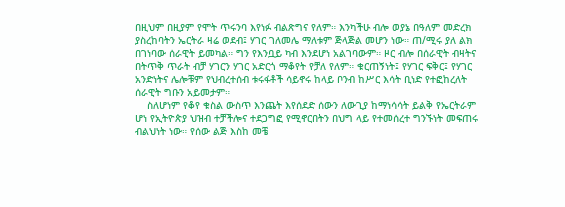በዚህም በዚያም የሞት ጥሩንባ እየነፉ ብልጽግና የለም። እንካችሁ ብሎ ወያኔ በዓለም መድረክ ያስረከባትን ኤርትራ ዛሬ ወደብ፤ ሃገር ገለመሌ ማለቱም ጅላጅል መሆን ነው። ጠ/ሚሩ ያለ ልክ በገነባው ሰራዊት ይመካል። ግን የእንቧይ ካብ እንደሆነ አልገባውም። ዞር ብሎ በሰራዊት ብዛትና በትጥቅ ጥራት ብቻ ሃገርን ሃገር አድርጎ ማቆየት የቻለ የለም። ቁርጠኝነት፤ የሃገር ፍቅር፤ የሃገር አንድነትና ሌሎቹም የህብረተሰብ ቱሩፋቶች ሳይኖሩ ከላይ ቦንብ ከሥር እሳት ቢነድ የተፎከረለት ሰራዊት ግቡን አይመታም።
    ስለሆነም የቆየ ቁስል ውስጥ እንጨት እየሰደድ ሰውን ለውጊያ ከማነሳሳት ይልቅ የኤርትራም ሆነ የኢትዮጵያ ህዝብ ተቻችሎና ተደጋግፎ የሚኖርበትን በህግ ላይ የተመሰረተ ግንኙነት መፍጠሩ ብልህነት ነው። የሰው ልጅ እስከ መቼ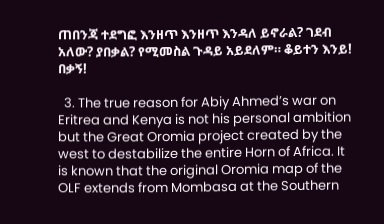ጠበንጃ ተደግፎ እንዘጥ እንዘጥ እንዳለ ይኖራል? ገደብ አለው? ያበቃል? የሚመስል ጉዳይ አይደለም። ቆይተን እንይ! በቃኝ!

  3. The true reason for Abiy Ahmed’s war on Eritrea and Kenya is not his personal ambition but the Great Oromia project created by the west to destabilize the entire Horn of Africa. It is known that the original Oromia map of the OLF extends from Mombasa at the Southern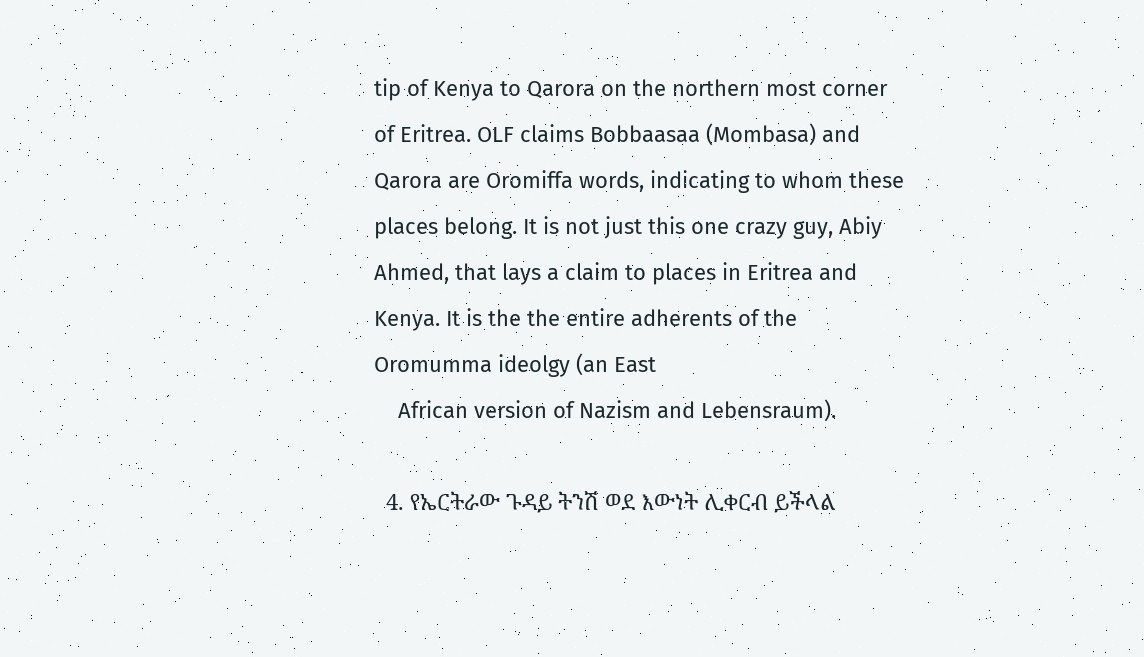tip of Kenya to Qarora on the northern most corner of Eritrea. OLF claims Bobbaasaa (Mombasa) and Qarora are Oromiffa words, indicating to whom these places belong. It is not just this one crazy guy, Abiy Ahmed, that lays a claim to places in Eritrea and Kenya. It is the the entire adherents of the Oromumma ideolgy (an East
    African version of Nazism and Lebensraum).

  4. የኤርትራው ጉዳይ ትንሽ ወደ እውነት ሊቀርብ ይችላል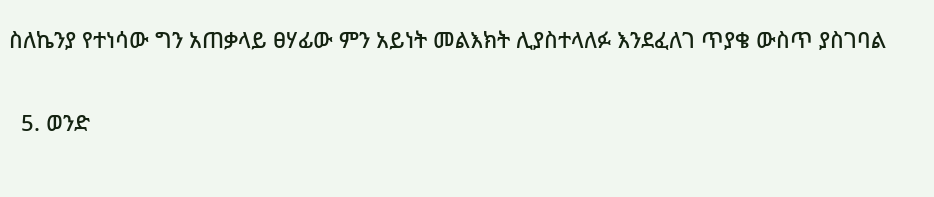ስለኬንያ የተነሳው ግን አጠቃላይ ፀሃፊው ምን አይነት መልእክት ሊያስተላለፉ እንደፈለገ ጥያቄ ውስጥ ያስገባል

  5. ወንድ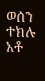ወሰን ተክሉ አቶ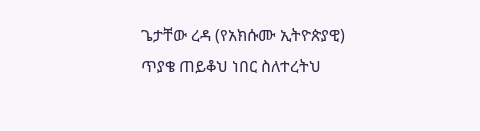ጌታቸው ረዳ (የአክሱሙ ኢትዮጵያዊ) ጥያቄ ጠይቆህ ነበር ስለተረትህ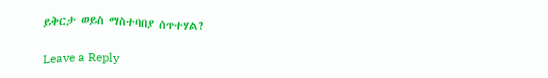ይቅርታ ወይስ ማስተባበያ ሰጥተሃል?

Leave a Reply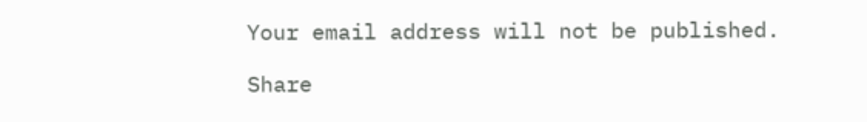Your email address will not be published.

Share